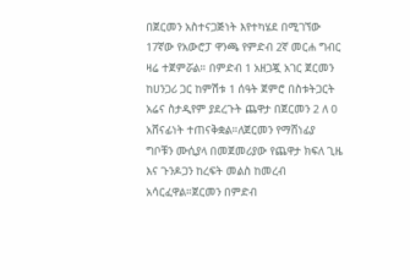በጀርመን አስተናጋጅነት እየተካሄደ በሚገኘው 17ኛው የአውሮፓ ዋንጫ የምድብ 2ኛ መርሐ ግብር ዛሬ ተጀምሯል። በምድብ 1 አዘጋጇ አገር ጀርመን ከሀንጋሪ ጋር ከምሽቱ 1 ሰዓት ጀምሮ በስቱትጋርት አሬና ስታዲየም ያደረጉት ጨዋታ በጀርመን 2 ለ 0 አሸናፊነት ተጠናቅቋል።ለጀርመን የማሸነፊያ ግቦቹን ሙሲያላ በመጀመሪያው የጨዋታ ክፍለ ጊዜ እና ጉንዶጋን ከረፍት መልስ ከመረብ አሳርፈዋል።ጀርመን በምድብ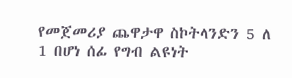የመጀመሪያ ጨዋታዋ ስኮትላንድን 5 ለ 1 በሆነ ሰፊ የግብ ልዩነት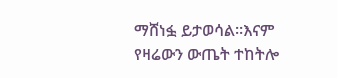ማሸነፏ ይታወሳል።እናም የዛሬውን ውጤት ተከትሎ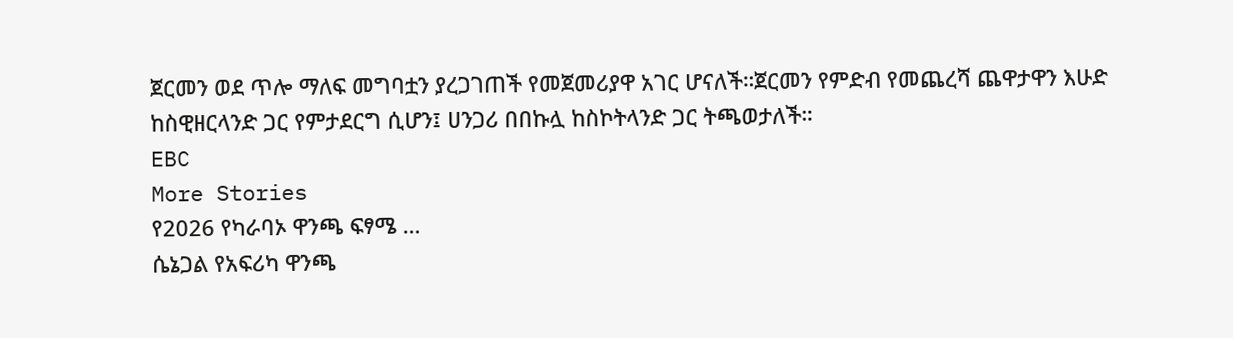ጀርመን ወደ ጥሎ ማለፍ መግባቷን ያረጋገጠች የመጀመሪያዋ አገር ሆናለች።ጀርመን የምድብ የመጨረሻ ጨዋታዋን እሁድ ከስዊዘርላንድ ጋር የምታደርግ ሲሆን፤ ሀንጋሪ በበኩሏ ከስኮትላንድ ጋር ትጫወታለች።
EBC
More Stories
የ2026 የካራባኦ ዋንጫ ፍፃሜ …
ሴኔጋል የአፍሪካ ዋንጫ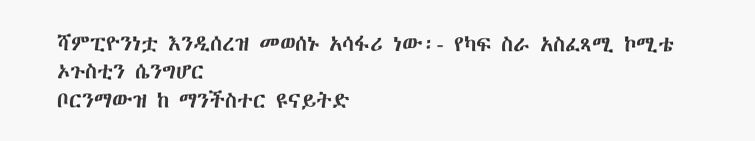ሻምፒዮንነቷ እንዲሰረዝ መወሰኑ አሳፋሪ ነው፡- የካፍ ስራ አስፈጻሚ ኮሚቴ ኦጉስቲን ሴንግሆር
ቦርንማውዝ ከ ማንችስተር ዩናይትድ